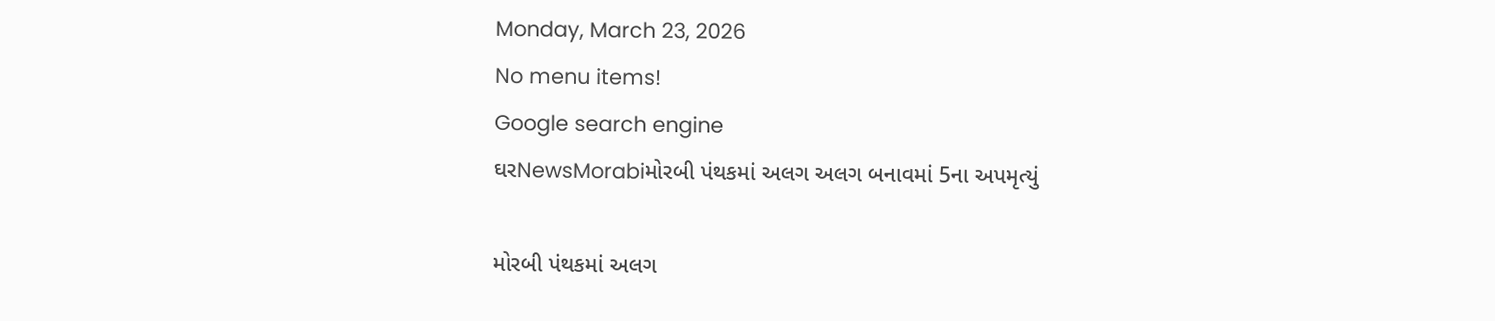Monday, March 23, 2026
No menu items!
Google search engine
ઘરNewsMorabiમોરબી પંથકમાં અલગ અલગ બનાવમાં 5ના અપમૃત્યું

મોરબી પંથકમાં અલગ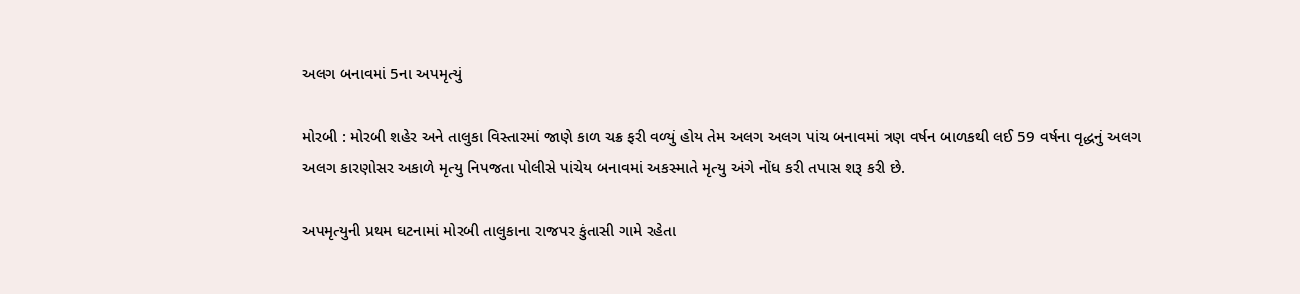અલગ બનાવમાં 5ના અપમૃત્યું

મોરબી : મોરબી શહેર અને તાલુકા વિસ્તારમાં જાણે કાળ ચક્ર ફરી વળ્યું હોય તેમ અલગ અલગ પાંચ બનાવમાં ત્રણ વર્ષન બાળકથી લઈ 59 વર્ષના વૃદ્ધનું અલગ અલગ કારણોસર અકાળે મૃત્યુ નિપજતા પોલીસે પાંચેય બનાવમાં અકસ્માતે મૃત્યુ અંગે નોંધ કરી તપાસ શરૂ કરી છે.

અપમૃત્યુની પ્રથમ ઘટનામાં મોરબી તાલુકાના રાજપર કુંતાસી ગામે રહેતા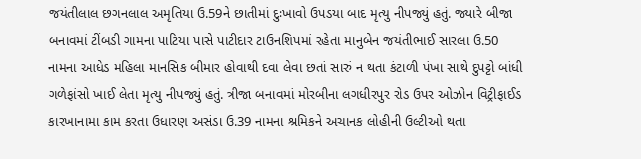જયંતીલાલ છગનલાલ અમૃતિયા ઉ.59ને છાતીમાં દુઃખાવો ઉપડયા બાદ મૃત્યુ નીપજ્યું હતું. જ્યારે બીજા બનાવમાં ટીંબડી ગામના પાટિયા પાસે પાટીદાર ટાઉનશિપમાં રહેતા માનુબેન જયંતીભાઈ સારલા ઉ.50 નામના આધેડ મહિલા માનસિક બીમાર હોવાથી દવા લેવા છતાં સારું ન થતા કંટાળી પંખા સાથે દુપટ્ટો બાંધી ગળેફાંસો ખાઈ લેતા મૃત્યુ નીપજ્યું હતું. ત્રીજા બનાવમાં મોરબીના લગધીરપુર રોડ ઉપર ઓઝોન વિટ્રીફાઈડ કારખાનામા કામ કરતા ઉધારણ અસંડા ઉ.39 નામના શ્રમિકને અચાનક લોહીની ઉલ્ટીઓ થતા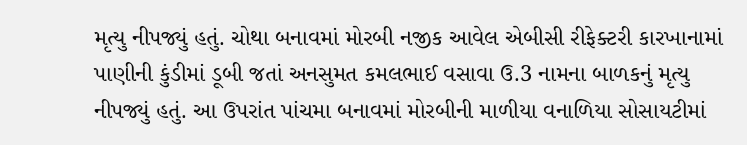મૃત્યુ નીપજ્યું હતું. ચોથા બનાવમાં મોરબી નજીક આવેલ એબીસી રીફેક્ટરી કારખાનામાં પાણીની કુંડીમાં ડૂબી જતાં અનસુમત કમલભાઈ વસાવા ઉ.3 નામના બાળકનું મૃત્યુ નીપજ્યું હતું. આ ઉપરાંત પાંચમા બનાવમાં મોરબીની માળીયા વનાળિયા સોસાયટીમાં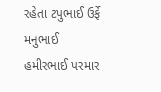રહેતા ટપુભાઈ ઉર્ફે મનુભાઈ હમીરભાઈ પરમાર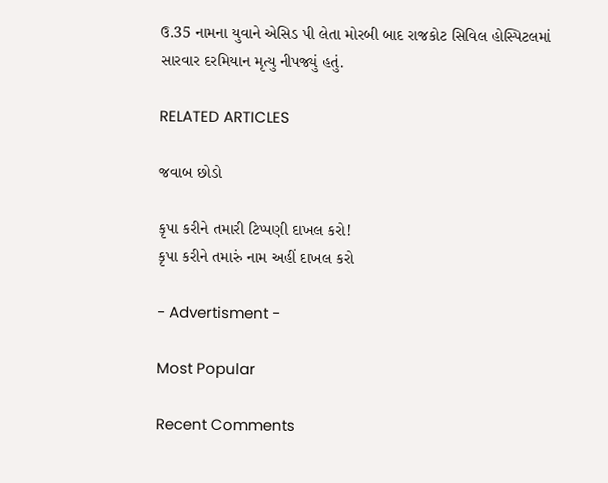ઉ.35 નામના યુવાને એસિડ પી લેતા મોરબી બાદ રાજકોટ સિવિલ હોસ્પિટલમાં સારવાર દરમિયાન મૃત્યુ નીપજ્યું હતું.

RELATED ARTICLES

જવાબ છોડો

કૃપા કરીને તમારી ટિપ્પણી દાખલ કરો!
કૃપા કરીને તમારું નામ અહીં દાખલ કરો

- Advertisment -

Most Popular

Recent Comments